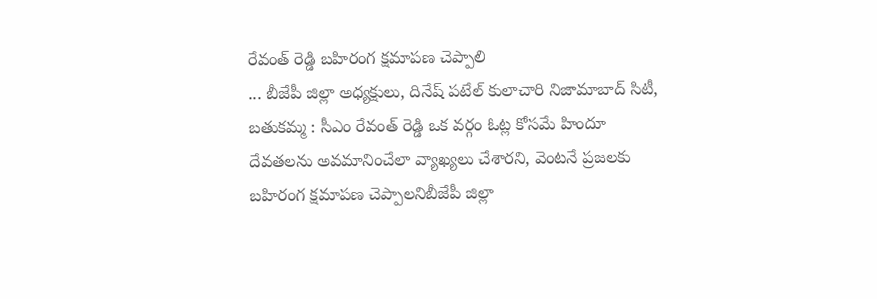రేవంత్ రెడ్డి బహిరంగ క్షమాపణ చెప్పాలి
... బీజేపీ జిల్లా అధ్యక్షులు, దినేష్ పటేల్ కులాచారి నిజామాబాద్ సిటీ, బతుకమ్మ : సీఎం రేవంత్ రెడ్డి ఒక వర్గం ఓట్ల కోసమే హిందూ దేవతలను అవమానించేలా వ్యాఖ్యలు చేశారని, వెంటనే ప్రజలకు బహిరంగ క్షమాపణ చెప్పాలనిబీజేపీ జిల్లా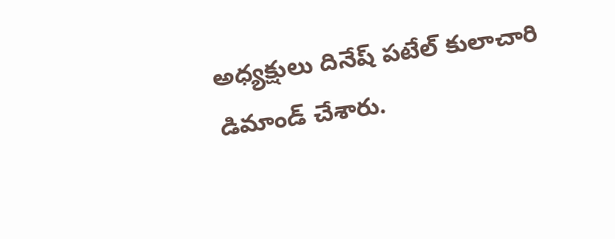అధ్యక్షులు దినేష్ పటేల్ కులాచారి డిమాండ్ చేశారు.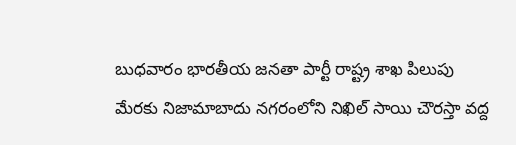బుధవారం భారతీయ జనతా పార్టీ రాష్ట్ర శాఖ పిలుపు మేరకు నిజామాబాదు నగరంలోని నిఖిల్ సాయి చౌరస్తా వద్ద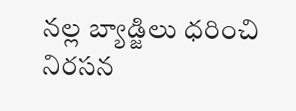నల్ల బ్యాడ్జిలు ధరించి నిరసన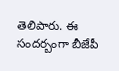తెలిపారు. ఈ సందర్బంగా బీజేపీ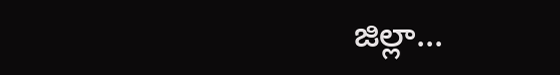జిల్లా...